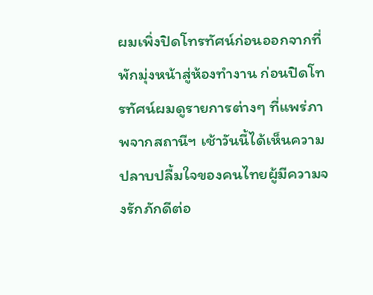ผมเพิ่งปิดโทรทัศน์ก่อนออกจากที่พักมุ่งหน้าสู่ห้องทำงาน ก่อนปิดโทรทัศน์ผมดูรายการต่างๆ ที่แพร่ภาพจากสถานีฯ เช้าวันนี้ได้เห็นความปลาบปลื้มใจของคนไทยผู้มีความจงรักภักดีต่อ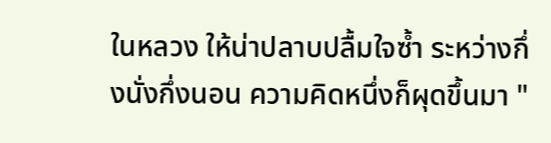ในหลวง ให้น่าปลาบปลื้มใจซ้ำ ระหว่างกึ่งนั่งกึ่งนอน ความคิดหนึ่งก็ผุดขึ้นมา "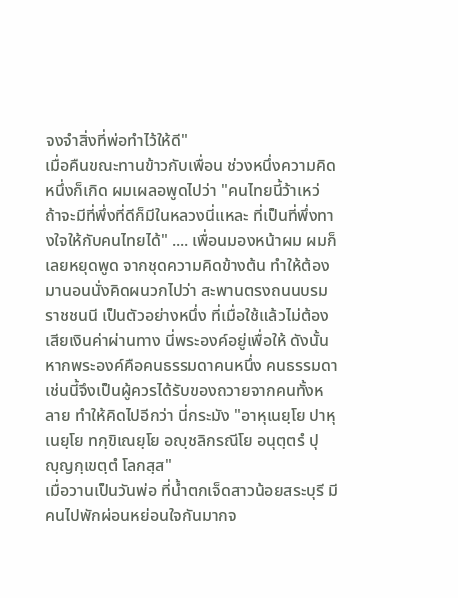จงจำสิ่งที่พ่อทำไว้ให้ดี"
เมื่อคืนขณะทานข้าวกับเพื่อน ช่วงหนึ่งความคิดหนึ่งก็เกิด ผมเผลอพูดไปว่า "คนไทยนี้ว้าเหว่ ถ้าจะมีที่พึ่งที่ดีก็มีในหลวงนี่แหละ ที่เป็นที่พึ่งทางใจให้กับคนไทยได้" .... เพื่อนมองหน้าผม ผมก็เลยหยุดพูด จากชุดความคิดข้างต้น ทำให้ต้องมานอนนั่งคิดผนวกไปว่า สะพานตรงถนนบรมราชชนนี เป็นตัวอย่างหนึ่ง ที่เมื่อใช้แล้วไม่ต้องเสียเงินค่าผ่านทาง นี่พระองค์อยู่เพื่อให้ ดังนั้น หากพระองค์คือคนธรรมดาคนหนึ่ง คนธรรมดาเช่นนี้จึงเป็นผู้ควรได้รับของถวายจากคนทั้งหลาย ทำให้คิดไปอีกว่า นี่กระมัง "อาหุเนยฺโย ปาหุเนยฺโย ทกฺขิเณยฺโย อญฺชลิกรณีโย อนุตฺตรํ ปุญฺญกฺเขตฺตํ โลกสฺส"
เมื่อวานเป็นวันพ่อ ที่น้ำตกเจ็ดสาวน้อยสระบุรี มีคนไปพักผ่อนหย่อนใจกันมากจ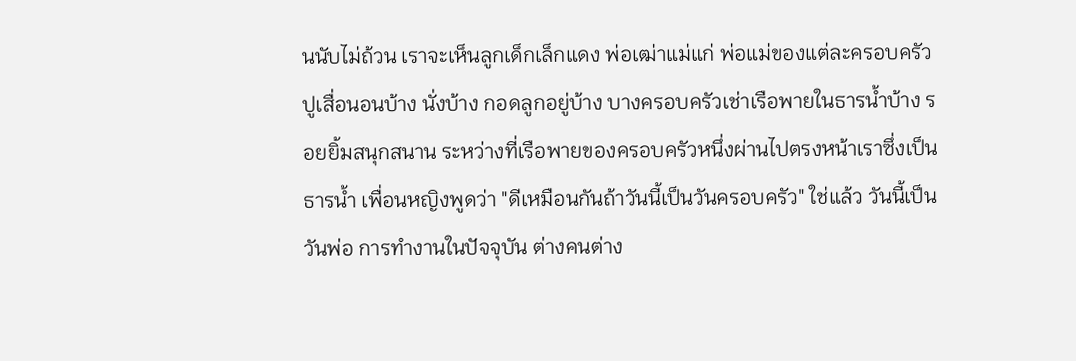นนับไม่ถ้วน เราจะเห็นลูกเด็กเล็กแดง พ่อเฒ่าแม่แก่ พ่อแม่ของแต่ละครอบครัว ปูเสื่อนอนบ้าง นั่งบ้าง กอดลูกอยู่บ้าง บางครอบครัวเช่าเรือพายในธารน้ำบ้าง รอยยิ้มสนุกสนาน ระหว่างที่เรือพายของครอบครัวหนึ่งผ่านไปตรงหน้าเราซึ่งเป็นธารน้ำ เพื่อนหญิงพูดว่า "ดีเหมือนกันถ้าวันนี้เป็นวันครอบครัว" ใช่แล้ว วันนี้เป็นวันพ่อ การทำงานในปัจจุบัน ต่างคนต่าง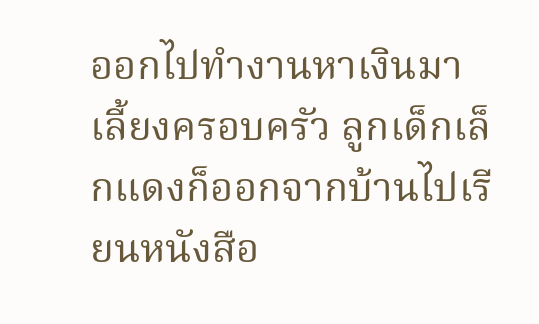ออกไปทำงานหาเงินมาเลี้ยงครอบครัว ลูกเด็กเล็กแดงก็ออกจากบ้านไปเรียนหนังสือ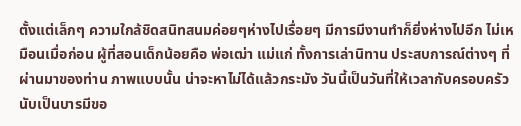ตั้งแต่เล็กๆ ความใกล้ชิดสนิทสนมค่อยๆห่างไปเรื่อยๆ มีการมีงานทำก็ยิ่งห่างไปอีก ไม่เหมือนเมื่อก่อน ผู้ที่สอนเด็กน้อยคือ พ่อเฒ่า แม่แก่ ทั้งการเล่านิทาน ประสบการณ์ต่างๆ ที่ผ่านมาของท่าน ภาพแบบนั้น น่าจะหาไม่ได้แล้วกระมัง วันนี้เป็นวันที่ให้เวลากับครอบครัว นับเป็นบารมีขอ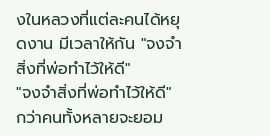งในหลวงที่แต่ละคนได้หยุดงาน มีเวลาให้กัน "จงจำสิ่งที่พ่อทำไว้ให้ดี"
"จงจำสิ่งที่พ่อทำไว้ให้ดี" กว่าคนทั้งหลายจะยอม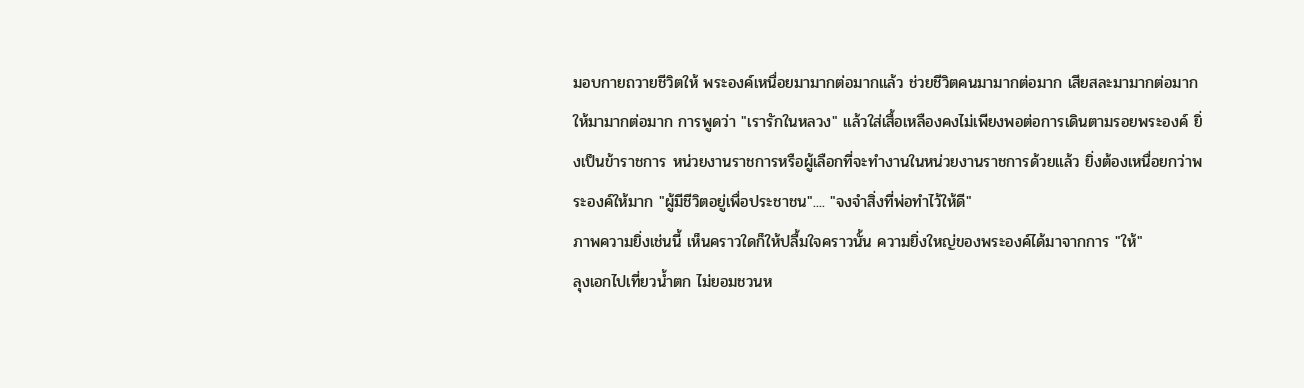มอบกายถวายชีวิตให้ พระองค์เหนื่อยมามากต่อมากแล้ว ช่วยชีวิตคนมามากต่อมาก เสียสละมามากต่อมาก ให้มามากต่อมาก การพูดว่า "เรารักในหลวง" แล้วใส่เสื้อเหลืองคงไม่เพียงพอต่อการเดินตามรอยพระองค์ ยิ่งเป็นข้าราชการ หน่วยงานราชการหรือผู้เลือกที่จะทำงานในหน่วยงานราชการด้วยแล้ว ยิ่งต้องเหนื่อยกว่าพระองค์ให้มาก "ผู้มีชีวิตอยู่เพื่อประชาชน".... "จงจำสิ่งที่พ่อทำไว้ให้ดี"
ภาพความยิ่งเช่นนี้ เห็นคราวใดก็ให้ปลื้มใจคราวนั้น ความยิ่งใหญ่ของพระองค์ได้มาจากการ "ให้"
ลุงเอกไปเที่ยวน้ำตก ไม่ยอมชวนห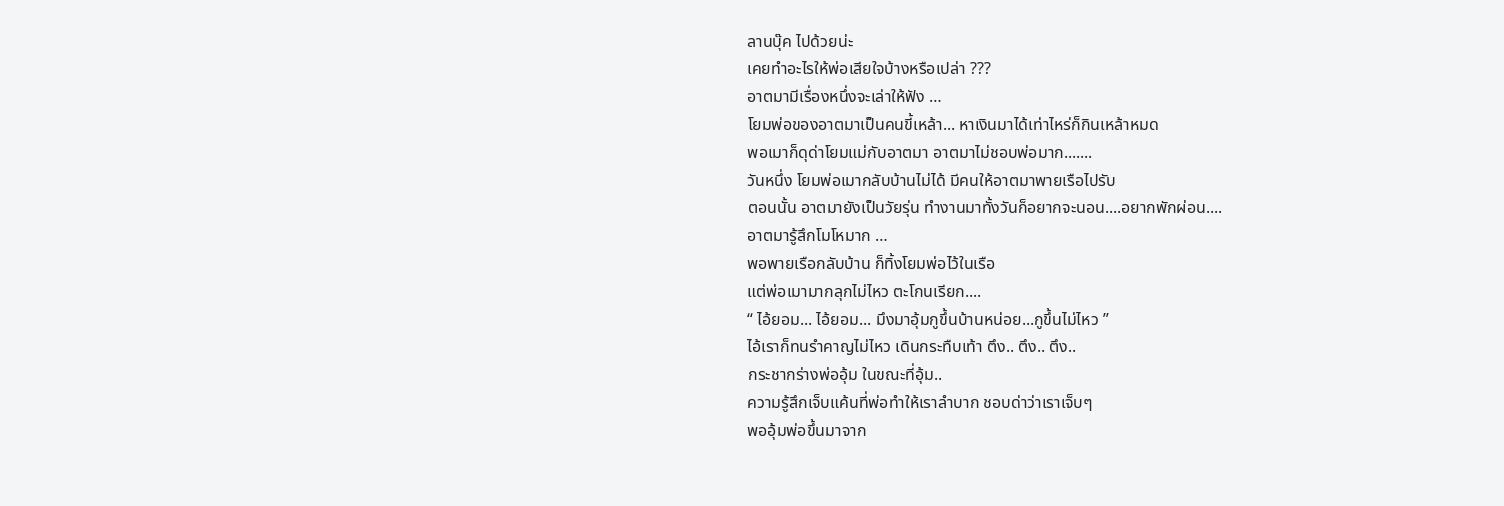ลานบุ๊ค ไปด้วยน่ะ
เคยทำอะไรให้พ่อเสียใจบ้างหรือเปล่า ???
อาตมามีเรื่องหนึ่งจะเล่าให้ฟัง …
โยมพ่อของอาตมาเป็นคนขี้เหล้า... หาเงินมาได้เท่าไหร่ก็กินเหล้าหมด
พอเมาก็ดุด่าโยมแม่กับอาตมา อาตมาไม่ชอบพ่อมาก.......
วันหนึ่ง โยมพ่อเมากลับบ้านไม่ได้ มีคนให้อาตมาพายเรือไปรับ
ตอนนั้น อาตมายังเป็นวัยรุ่น ทำงานมาทั้งวันก็อยากจะนอน....อยากพักผ่อน....
อาตมารู้สึกโมโหมาก …
พอพายเรือกลับบ้าน ก็ทิ้งโยมพ่อไว้ในเรือ
แต่พ่อเมามากลุกไม่ไหว ตะโกนเรียก....
“ ไอ้ยอม... ไอ้ยอม... มึงมาอุ้มกูขึ้นบ้านหน่อย...กูขึ้นไม่ไหว ”
ไอ้เราก็ทนรำคาญไม่ไหว เดินกระทืบเท้า ตึง.. ตึง.. ตึง..
กระชากร่างพ่ออุ้ม ในขณะที่อุ้ม..
ความรู้สึกเจ็บแค้นที่พ่อทำให้เราลำบาก ชอบด่าว่าเราเจ็บๆ
พออุ้มพ่อขึ้นมาจาก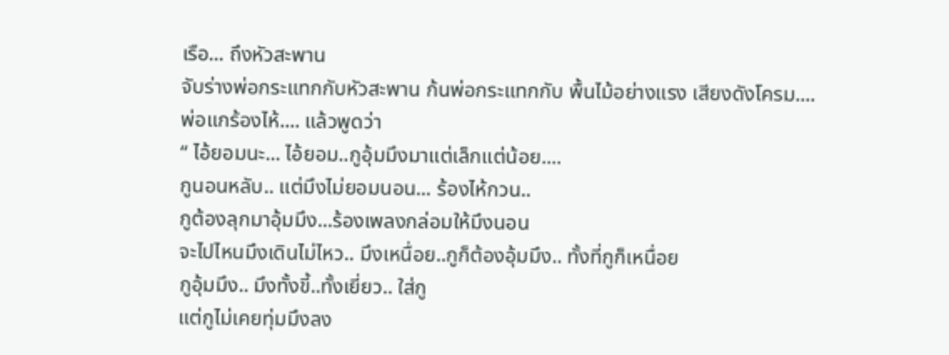เรือ... ถึงหัวสะพาน
จับร่างพ่อกระแทกกับหัวสะพาน ก้นพ่อกระแทกกับ พื้นไม้อย่างแรง เสียงดังโครม....
พ่อแกร้องไห้.... แล้วพูดว่า
“ ไอ้ยอมนะ... ไอ้ยอม..กูอุ้มมึงมาแต่เล็กแต่น้อย....
กูนอนหลับ.. แต่มึงไม่ยอมนอน... ร้องไห้กวน..
กูต้องลุกมาอุ้มมึง...ร้องเพลงกล่อมให้มึงนอน
จะไปไหนมึงเดินไม่ไหว.. มึงเหนื่อย..กูก็ต้องอุ้มมึง.. ทั้งที่กูก็เหนื่อย
กูอุ้มมึง.. มึงทั้งขี้..ทั้งเยี่ยว.. ใส่กู
แต่กูไม่เคยทุ่มมึงลง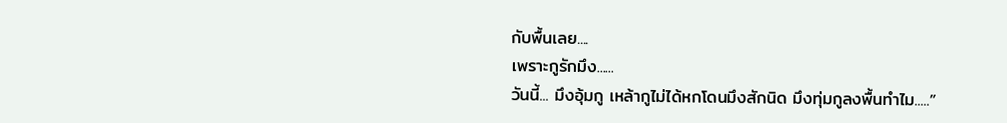กับพื้นเลย....
เพราะกูรักมึง......
วันนี้... มึงอุ้มกู เหล้ากูไม่ได้หกโดนมึงสักนิด มึงทุ่มกูลงพื้นทำไม.....”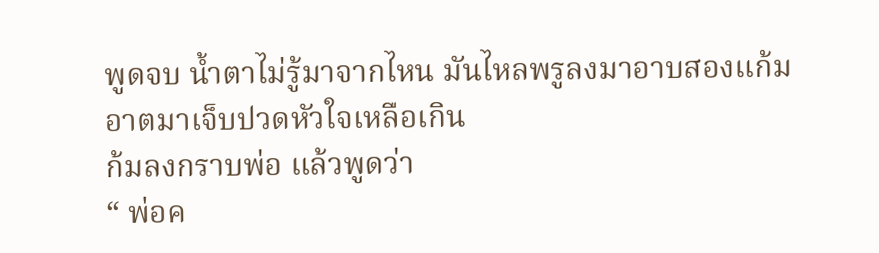พูดจบ น้ำตาไม่รู้มาจากไหน มันไหลพรูลงมาอาบสองแก้ม
อาตมาเจ็บปวดหัวใจเหลือเกิน
ก้มลงกราบพ่อ แล้วพูดว่า
“ พ่อค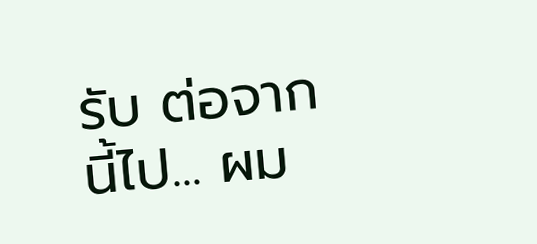รับ ต่อจากนี้ไป... ผม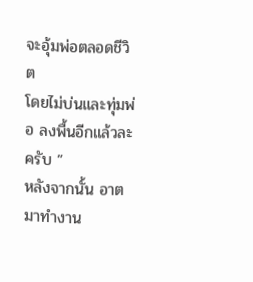จะอุ้มพ่อตลอดชีวิต
โดยไม่บ่นและทุ่มพ่อ ลงพื้นอีกแล้วละครับ ”
หลังจากนั้น อาตมาทำงาน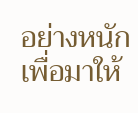อย่างหนักเพื่อมาให้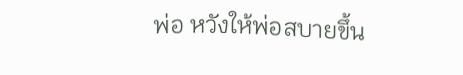พ่อ หวังให้พ่อสบายขึ้น